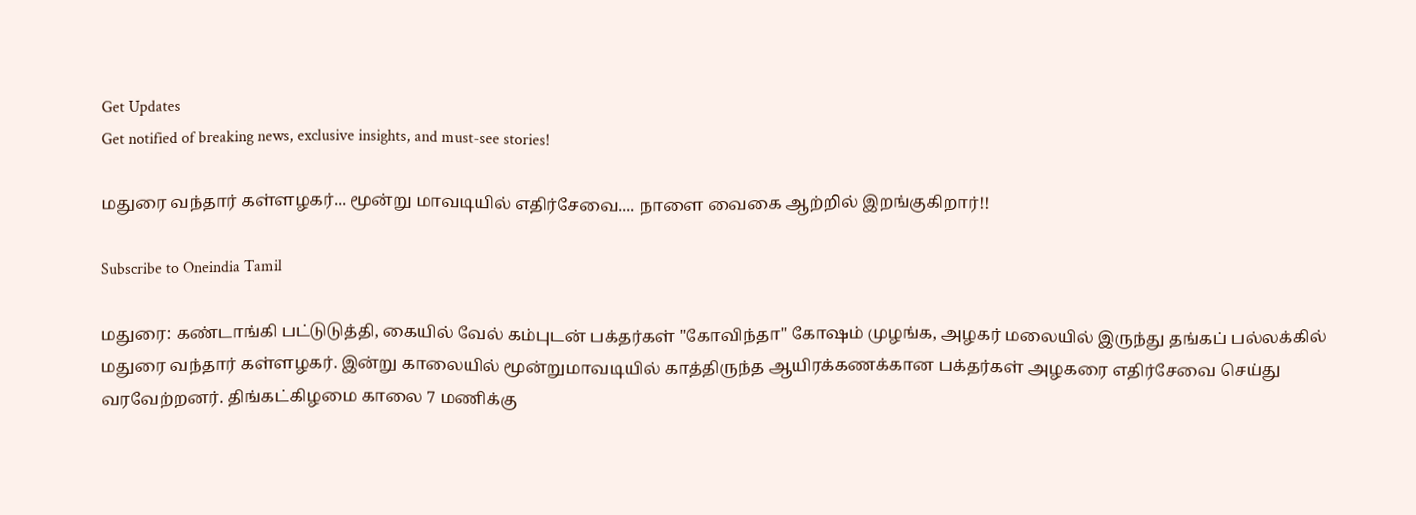Get Updates
Get notified of breaking news, exclusive insights, and must-see stories!

மதுரை வந்தார் கள்ளழகர்... மூன்று மாவடியில் எதிர்சேவை.... நாளை வைகை ஆற்றில் இறங்குகிறார்!!

Subscribe to Oneindia Tamil

மதுரை: கண்டாங்கி பட்டுடுத்தி, கையில் வேல் கம்புடன் பக்தர்கள் "கோவிந்தா" கோஷம் முழங்க, அழகர் மலையில் இருந்து தங்கப் பல்லக்கில் மதுரை வந்தார் கள்ளழகர். இன்று காலையில் மூன்றுமாவடியில் காத்திருந்த ஆயிரக்கணக்கான பக்தர்கள் அழகரை எதிர்சேவை செய்து வரவேற்றனர். திங்கட்கிழமை காலை 7 மணிக்கு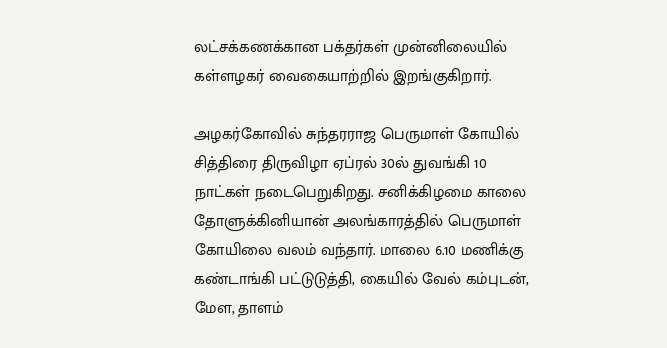லட்சக்கணக்கான பக்தர்கள் முன்னிலையில் கள்ளழகர் வைகையாற்றில் இறங்குகிறார்.

அழகர்கோவில் சுந்தரராஜ பெருமாள் கோயில் சித்திரை திருவிழா ஏப்ரல் 30ல் துவங்கி 10 நாட்கள் நடைபெறுகிறது. சனிக்கிழமை காலை தோளுக்கினியான் அலங்காரத்தில் பெருமாள் கோயிலை வலம் வந்தார். மாலை 6.10 மணிக்கு கண்டாங்கி பட்டுடுத்தி, கையில் வேல் கம்புடன், மேள, தாளம்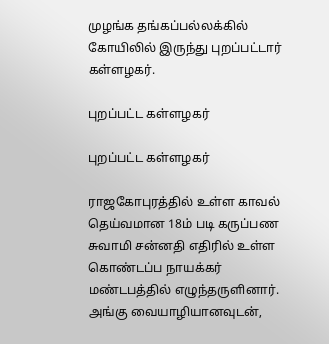முழங்க தங்கப்பல்லக்கில் கோயிலில் இருந்து புறப்பட்டார் கள்ளழகர்.

புறப்பட்ட கள்ளழகர்

புறப்பட்ட கள்ளழகர்

ராஜகோபுரத்தில் உள்ள காவல் தெய்வமான 18ம் படி கருப்பண சுவாமி சன்னதி எதிரில் உள்ள கொண்டப்ப நாயக்கர் மண்டபத்தில் எழுந்தருளினார். அங்கு வையாழியானவுடன்,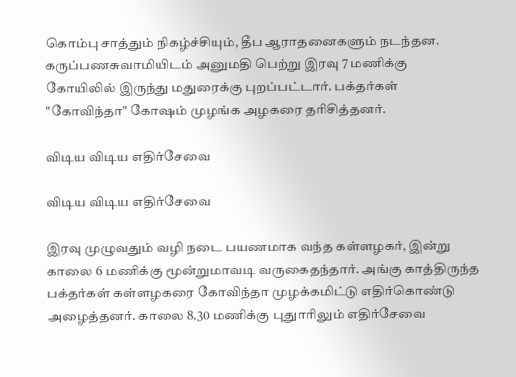கொம்பு சாத்தும் நிகழ்ச்சியும், தீப ஆராதனைகளும் நடந்தன. கருப்பணசுவாமியிடம் அனுமதி பெற்று இரவு 7 மணிக்கு கோயிலில் இருந்து மதுரைக்கு புறப்பட்டார். பக்தர்கள் "கோவிந்தா" கோஷம் முழங்க அழகரை தரிசித்தனர்.

விடிய விடிய எதிர்சேவை

விடிய விடிய எதிர்சேவை

இரவு முழுவதும் வழி நடை பயணமாக வந்த கள்ளழகர், இன்று காலை 6 மணிக்கு மூன்றுமாவடி வருகைதந்தார். அங்கு காத்திருந்த பக்தர்கள் கள்ளழகரை கோவிந்தா முழக்கமிட்டு எதிர்கொண்டு அழைத்தனர். காலை 8.30 மணிக்கு புதுாரிலும் எதிர்சேவை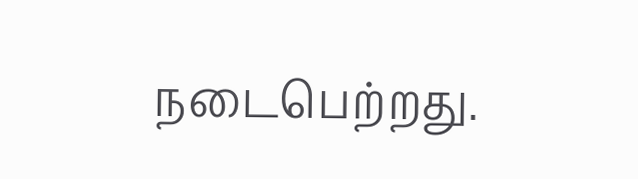நடைபெற்றது.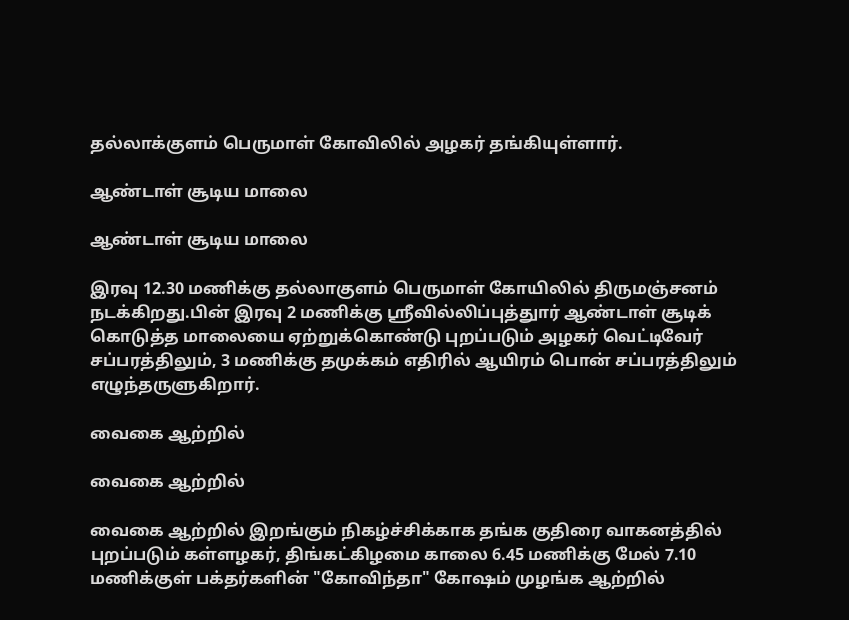தல்லாக்குளம் பெருமாள் கோவிலில் அழகர் தங்கியுள்ளார்.

ஆண்டாள் சூடிய மாலை

ஆண்டாள் சூடிய மாலை

இரவு 12.30 மணிக்கு தல்லாகுளம் பெருமாள் கோயிலில் திருமஞ்சனம் நடக்கிறது.பின் இரவு 2 மணிக்கு ஸ்ரீவில்லிப்புத்துார் ஆண்டாள் சூடிக் கொடுத்த மாலையை ஏற்றுக்கொண்டு புறப்படும் அழகர் வெட்டிவேர் சப்பரத்திலும், 3 மணிக்கு தமுக்கம் எதிரில் ஆயிரம் பொன் சப்பரத்திலும் எழுந்தருளுகிறார்.

வைகை ஆற்றில்

வைகை ஆற்றில்

வைகை ஆற்றில் இறங்கும் நிகழ்ச்சிக்காக தங்க குதிரை வாகனத்தில் புறப்படும் கள்ளழகர், திங்கட்கிழமை காலை 6.45 மணிக்கு மேல் 7.10 மணிக்குள் பக்தர்களின் "கோவிந்தா" கோஷம் முழங்க ஆற்றில்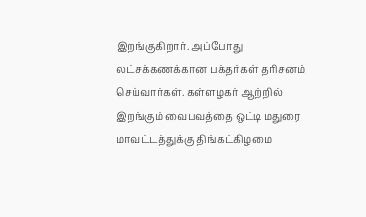இறங்குகிறார். அப்போது லட்சக்கணக்கான பக்தர்கள் தரிசனம் செய்வார்கள். கள்ளழகர் ஆற்றில் இறங்கும் வைபவத்தை ஒட்டி மதுரை மாவட்டத்துக்கு திங்கட்கிழமை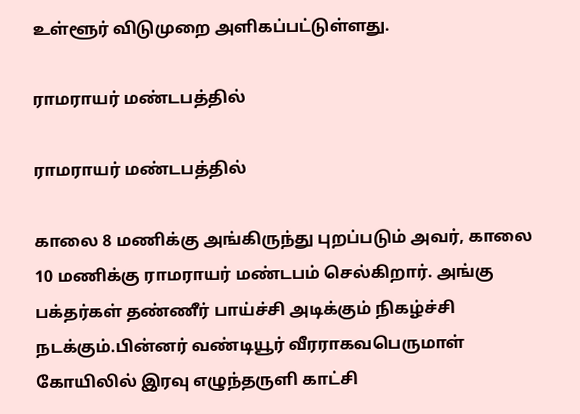உள்ளூர் விடுமுறை அளிகப்பட்டுள்ளது.

ராமராயர் மண்டபத்தில்

ராமராயர் மண்டபத்தில்

காலை 8 மணிக்கு அங்கிருந்து புறப்படும் அவர், காலை 10 மணிக்கு ராமராயர் மண்டபம் செல்கிறார். அங்கு பக்தர்கள் தண்ணீர் பாய்ச்சி அடிக்கும் நிகழ்ச்சி நடக்கும்.பின்னர் வண்டியூர் வீரராகவபெருமாள் கோயிலில் இரவு எழுந்தருளி காட்சி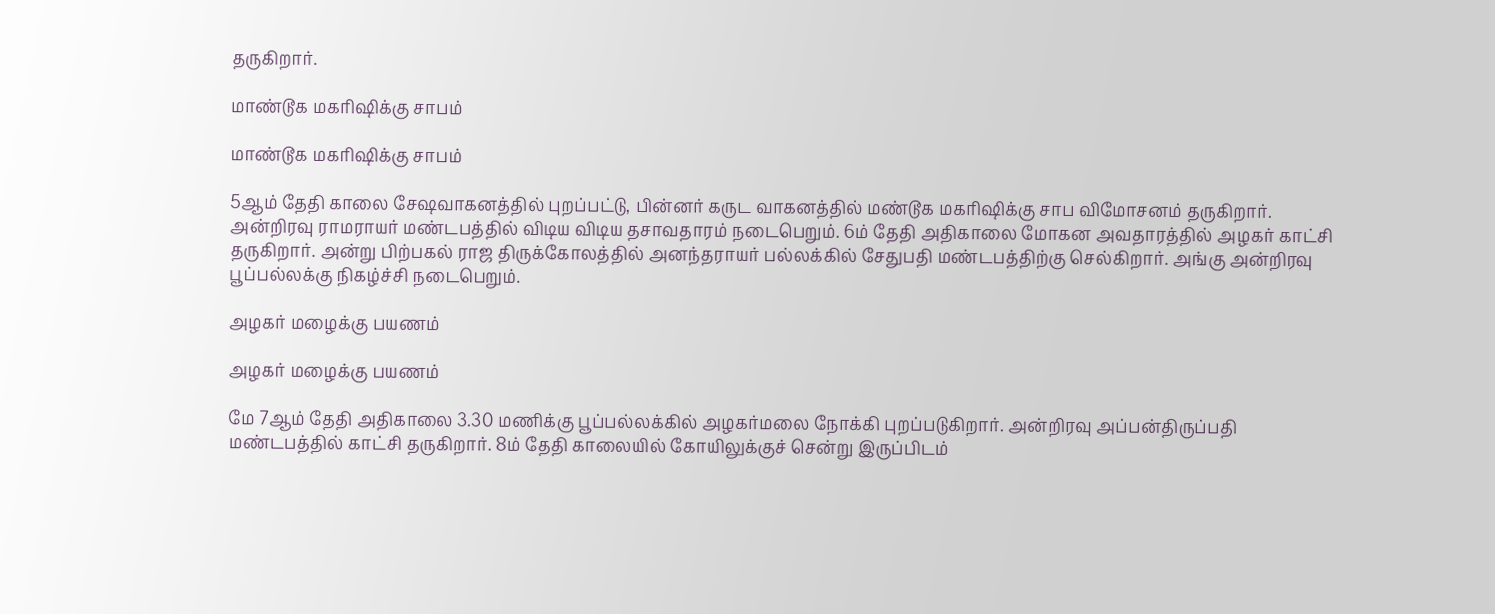தருகிறார்.

மாண்டூக மகரிஷிக்கு சாபம்

மாண்டூக மகரிஷிக்கு சாபம்

5ஆம் தேதி காலை சேஷவாகனத்தில் புறப்பட்டு, பின்னர் கருட வாகனத்தில் மண்டூக மகரிஷிக்கு சாப விமோசனம் தருகிறார். அன்றிரவு ராமராயர் மண்டபத்தில் விடிய விடிய தசாவதாரம் நடைபெறும். 6ம் தேதி அதிகாலை மோகன அவதாரத்தில் அழகர் காட்சி தருகிறார். அன்று பிற்பகல் ராஜ திருக்கோலத்தில் அனந்தராயர் பல்லக்கில் சேதுபதி மண்டபத்திற்கு செல்கிறார். அங்கு அன்றிரவு பூப்பல்லக்கு நிகழ்ச்சி நடைபெறும்.

அழகர் மழைக்கு பயணம்

அழகர் மழைக்கு பயணம்

மே 7ஆம் தேதி அதிகாலை 3.30 மணிக்கு பூப்பல்லக்கில் அழகர்மலை நோக்கி புறப்படுகிறார். அன்றிரவு அப்பன்திருப்பதி மண்டபத்தில் காட்சி தருகிறார். 8ம் தேதி காலையில் கோயிலுக்குச் சென்று இருப்பிடம்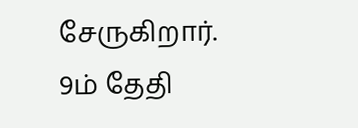சேருகிறார். 9ம் தேதி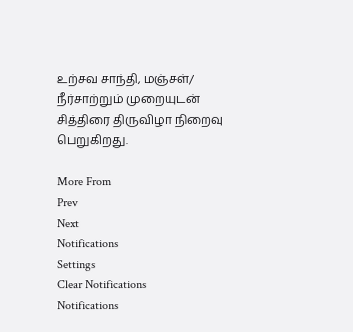உற்சவ சாந்தி, மஞ்சள்/ நீர்சாற்றும் முறையுடன் சித்திரை திருவிழா நிறைவு பெறுகிறது.

More From
Prev
Next
Notifications
Settings
Clear Notifications
Notifications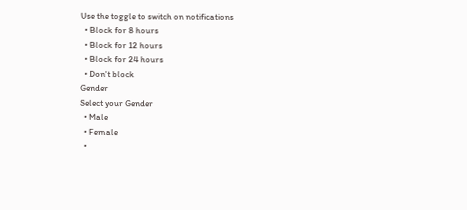Use the toggle to switch on notifications
  • Block for 8 hours
  • Block for 12 hours
  • Block for 24 hours
  • Don't block
Gender
Select your Gender
  • Male
  • Female
  •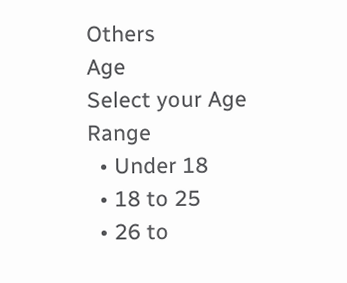Others
Age
Select your Age Range
  • Under 18
  • 18 to 25
  • 26 to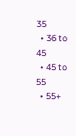35
  • 36 to 45
  • 45 to 55
  • 55+